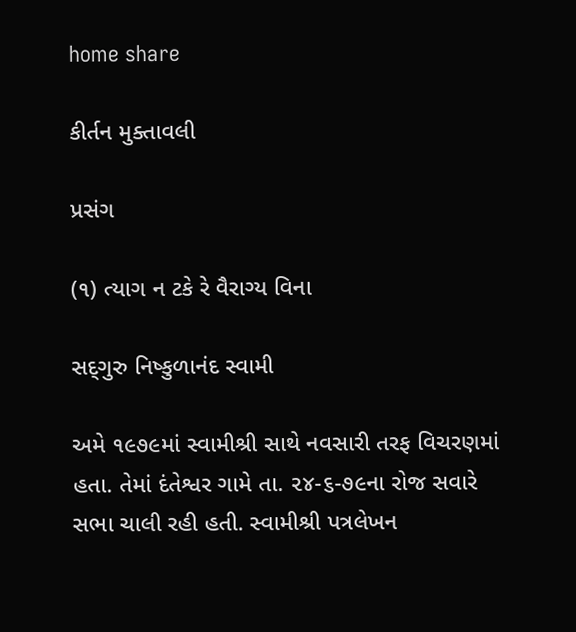home share

કીર્તન મુક્તાવલી

પ્રસંગ

(૧) ત્યાગ ન ટકે રે વૈરાગ્ય વિના

સદ્‍ગુરુ નિષ્કુળાનંદ સ્વામી

અમે ૧૯૭૯માં સ્વામીશ્રી સાથે નવસારી તરફ વિચરણમાં હતા. તેમાં દંતેશ્વર ગામે તા. ૨૪-૬-૭૯ના રોજ સવારે સભા ચાલી રહી હતી. સ્વામીશ્રી પત્રલેખન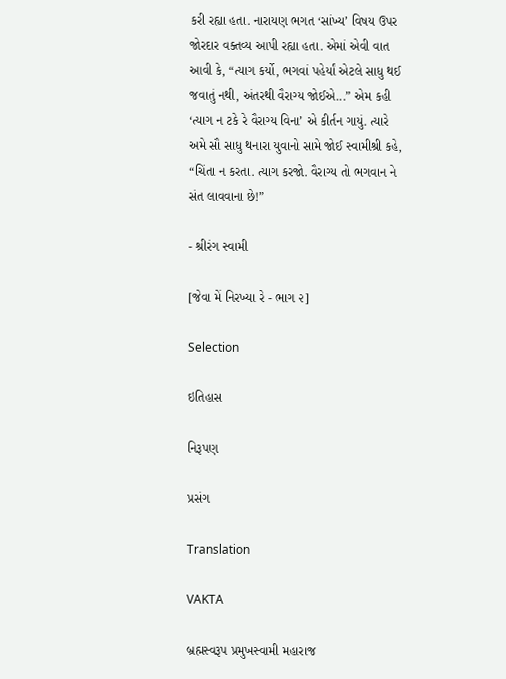કરી રહ્યા હતા. નારાયણ ભગત ‘સાંખ્ય’ વિષય ઉપર જોરદાર વક્તવ્ય આપી રહ્યા હતા. એમાં એવી વાત આવી કે, “ત્યાગ કર્યો, ભગવાં પહેર્યાં એટલે સાધુ થઈ જવાતું નથી, અંતરથી વૈરાગ્ય જોઈએ...” એમ કહી ‘ત્યાગ ન ટકે રે વૈરાગ્ય વિના’ એ કીર્તન ગાયું. ત્યારે અમે સૌ સાધુ થનારા યુવાનો સામે જોઈ સ્વામીશ્રી કહે, “ચિંતા ન કરતા. ત્યાગ કરજો. વૈરાગ્ય તો ભગવાન ને સંત લાવવાના છે!”

- શ્રીરંગ સ્વામી

[જેવા મેં નિરખ્યા રે - ભાગ ૨]

Selection

ઇતિહાસ

નિરૂપણ

પ્રસંગ

Translation

VAKTA

બ્રહ્મસ્વરૂપ પ્રમુખસ્વામી મહારાજ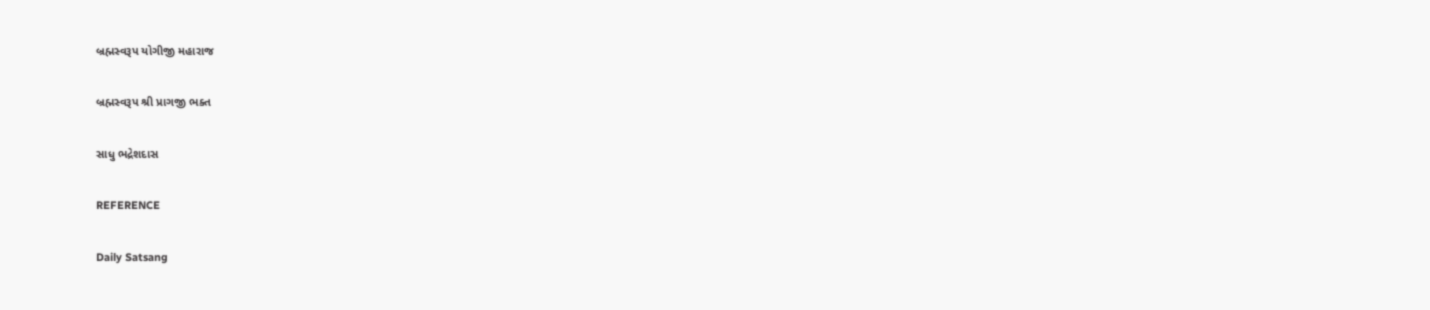બ્રહ્મસ્વરૂપ યોગીજી મહારાજ

બ્રહ્મસ્વરૂપ શ્રી પ્રાગજી ભક્ત

સાધુ ભદ્રેશદાસ

REFERENCE

Daily Satsang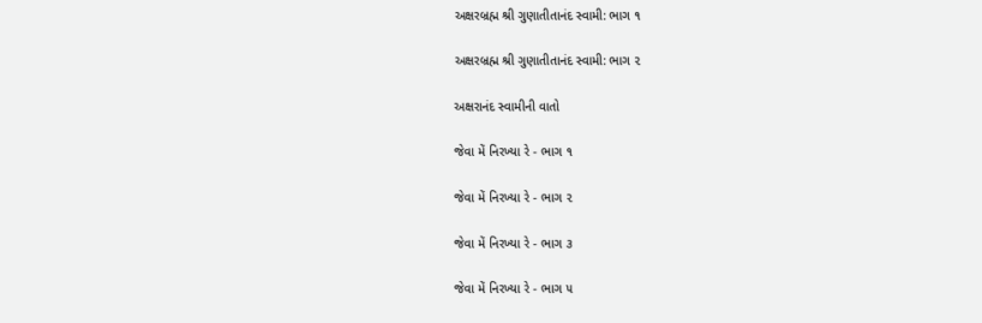અક્ષરબ્રહ્મ શ્રી ગુણાતીતાનંદ સ્વામી: ભાગ ૧

અક્ષરબ્રહ્મ શ્રી ગુણાતીતાનંદ સ્વામી: ભાગ ૨

અક્ષરાનંદ સ્વામીની વાતો

જેવા મેં નિરખ્યા રે - ભાગ ૧

જેવા મેં નિરખ્યા રે - ભાગ ૨

જેવા મેં નિરખ્યા રે - ભાગ ૩

જેવા મેં નિરખ્યા રે - ભાગ ૫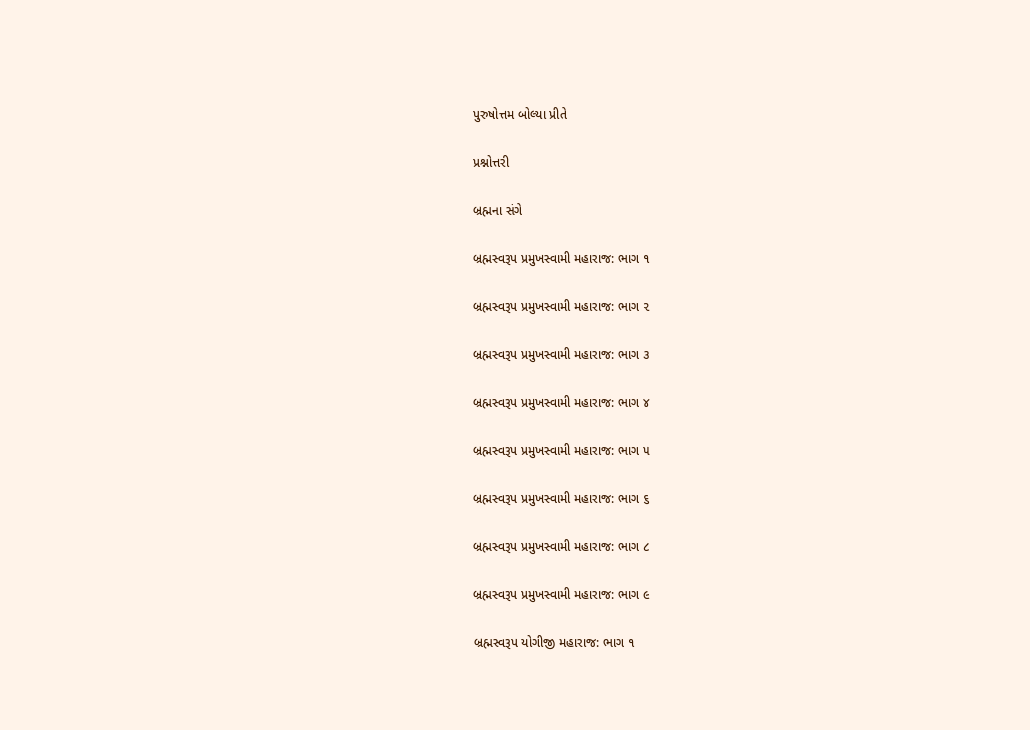પુરુષોત્તમ બોલ્યા પ્રીતે

પ્રશ્નોત્તરી

બ્રહ્મના સંગે

બ્રહ્મસ્વરૂપ પ્રમુખસ્વામી મહારાજ: ભાગ ૧

બ્રહ્મસ્વરૂપ પ્રમુખસ્વામી મહારાજ: ભાગ ૨

બ્રહ્મસ્વરૂપ પ્રમુખસ્વામી મહારાજ: ભાગ ૩

બ્રહ્મસ્વરૂપ પ્રમુખસ્વામી મહારાજ: ભાગ ૪

બ્રહ્મસ્વરૂપ પ્રમુખસ્વામી મહારાજ: ભાગ ૫

બ્રહ્મસ્વરૂપ પ્રમુખસ્વામી મહારાજ: ભાગ ૬

બ્રહ્મસ્વરૂપ પ્રમુખસ્વામી મહારાજ: ભાગ ૮

બ્રહ્મસ્વરૂપ પ્રમુખસ્વામી મહારાજ: ભાગ ૯

બ્રહ્મસ્વરૂપ યોગીજી મહારાજ: ભાગ ૧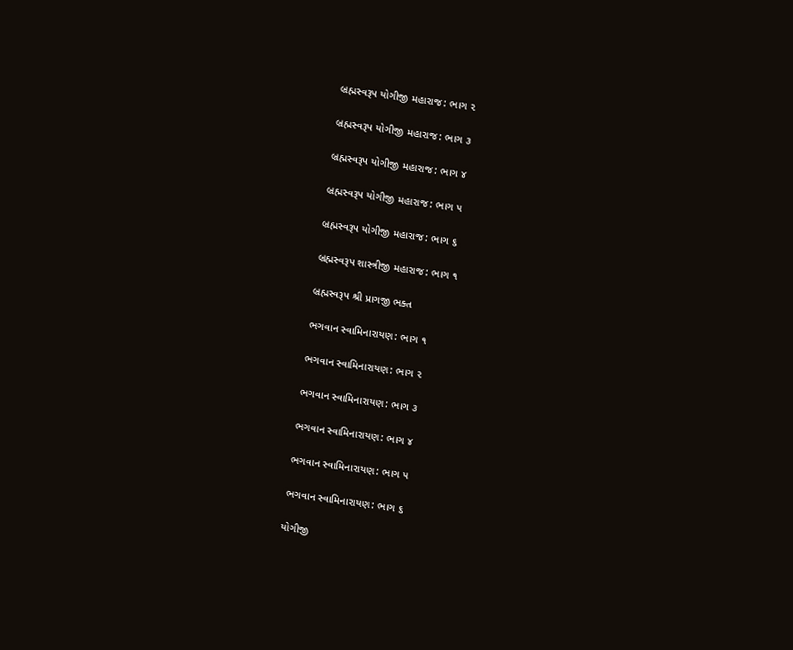બ્રહ્મસ્વરૂપ યોગીજી મહારાજ: ભાગ ૨

બ્રહ્મસ્વરૂપ યોગીજી મહારાજ: ભાગ ૩

બ્રહ્મસ્વરૂપ યોગીજી મહારાજ: ભાગ ૪

બ્રહ્મસ્વરૂપ યોગીજી મહારાજ: ભાગ ૫

બ્રહ્મસ્વરૂપ યોગીજી મહારાજ: ભાગ ૬

બ્રહ્મસ્વરૂપ શાસ્ત્રીજી મહારાજ: ભાગ ૧

બ્રહ્મસ્વરૂપ શ્રી પ્રાગજી ભક્ત

ભગવાન સ્વામિનારાયણ: ભાગ ૧

ભગવાન સ્વામિનારાયણ: ભાગ ૨

ભગવાન સ્વામિનારાયણ: ભાગ ૩

ભગવાન સ્વામિનારાયણ: ભાગ ૪

ભગવાન સ્વામિનારાયણ: ભાગ ૫

ભગવાન સ્વામિનારાયણ: ભાગ ૬

યોગીજી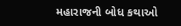મહારાજની બોધ કથાઓ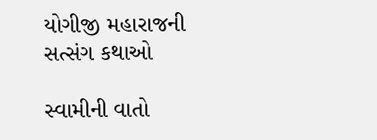યોગીજી મહારાજની સત્સંગ કથાઓ

સ્વામીની વાતો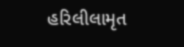હરિલીલામૃત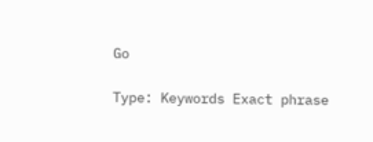Go

Type: Keywords Exact phrase